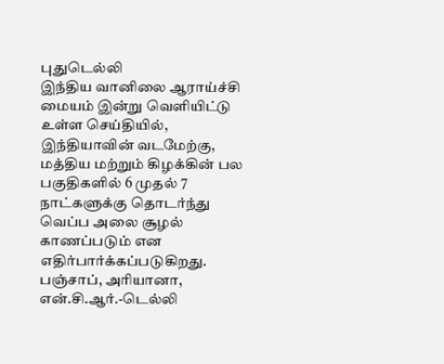புதுடெல்லி
இந்திய வானிலை ஆராய்ச்சி மையம் இன்று வெளியிட்டு உள்ள செய்தியில், இந்தியாவின் வடமேற்கு, மத்திய மற்றும் கிழக்கின் பல பகுதிகளில் 6 முதல் 7 நாட்களுக்கு தொடர்ந்து வெப்ப அலை சூழல் காணப்படும் என எதிர்பார்க்கப்படுகிறது.
பஞ்சாப், அரியானா, என்.சி.ஆர்.-டெல்லி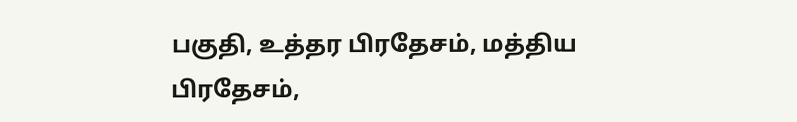பகுதி, உத்தர பிரதேசம், மத்திய பிரதேசம்,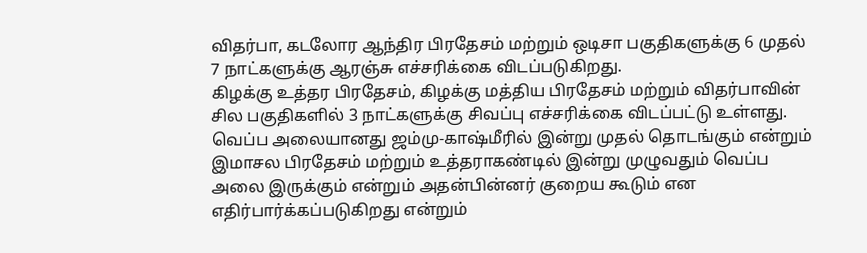விதர்பா, கடலோர ஆந்திர பிரதேசம் மற்றும் ஒடிசா பகுதிகளுக்கு 6 முதல் 7 நாட்களுக்கு ஆரஞ்சு எச்சரிக்கை விடப்படுகிறது.
கிழக்கு உத்தர பிரதேசம், கிழக்கு மத்திய பிரதேசம் மற்றும் விதர்பாவின் சில பகுதிகளில் 3 நாட்களுக்கு சிவப்பு எச்சரிக்கை விடப்பட்டு உள்ளது.
வெப்ப அலையானது ஜம்மு-காஷ்மீரில் இன்று முதல் தொடங்கும் என்றும் இமாசல பிரதேசம் மற்றும் உத்தராகண்டில் இன்று முழுவதும் வெப்ப அலை இருக்கும் என்றும் அதன்பின்னர் குறைய கூடும் என எதிர்பார்க்கப்படுகிறது என்றும்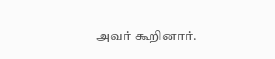அவர் கூறினார்.